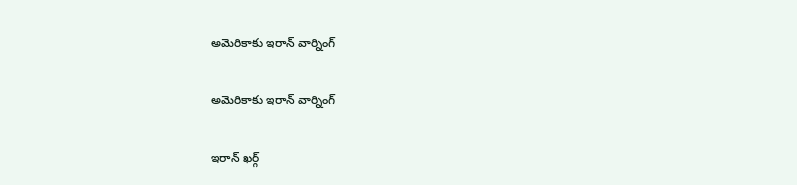అమెరికాకు ఇరాన్ వార్నింగ్

అమెరికాకు ఇరాన్ వార్నింగ్

ఇరాన్ ఖర్గ్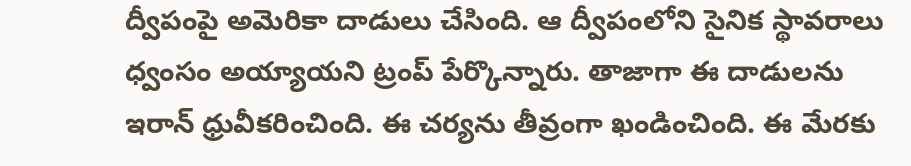ద్వీపంపై అమెరికా దాడులు చేసింది. ఆ ద్వీపంలోని సైనిక స్థావరాలు ధ్వంసం అయ్యాయని ట్రంప్ పేర్కొన్నారు. తాజాగా ఈ దాడులను ఇరాన్ ధ్రువీకరించింది. ఈ చర్యను తీవ్రంగా ఖండించింది. ఈ మేరకు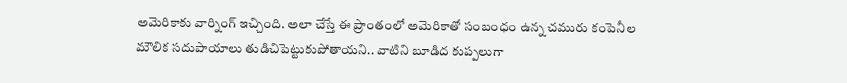అమెరికాకు వార్నింగ్ ఇచ్చింది. అలా చేస్తే ఈ ప్రాంతంలో అమెరికాతో సంబంధం ఉన్న చమురు కంపెనీల మౌలిక సదుపాయాలు తుడిచిపెట్టుకుపోతాయని.. వాటిని బూడిద కుప్పలుగా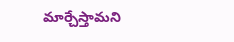మార్చేస్తామని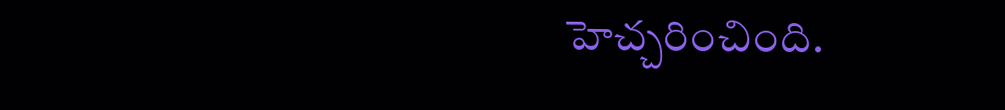హెచ్చరించింది.